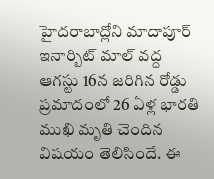హైదరాబాద్లోని మాదాపూర్ ఇనార్బిట్ మాల్ వద్ద ఆగస్టు 16న జరిగిన రోడ్డు ప్రమాదంలో 26 ఏళ్ల భారతి ముఖి మృతి చెందిన విషయం తెలిసిందే. ఈ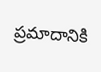ప్రమాదానికి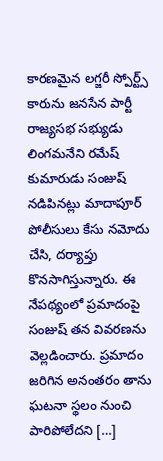కారణమైన లగ్జరీ స్పోర్ట్స్ కారును జనసేన పార్టీ రాజ్యసభ సభ్యుడు లింగమనేని రమేష్ కుమారుడు సంజుష్ నడిపినట్లు మాదాపూర్ పోలీసులు కేసు నమోదు చేసి, దర్యాప్తు కొనసాగిస్తున్నారు. ఈ నేపథ్యంలో ప్రమాదంపై సంజుష్ తన వివరణను వెల్లడించారు. ప్రమాదం జరిగిన అనంతరం తాను ఘటనా స్థలం నుంచి పారిపోలేదని […]